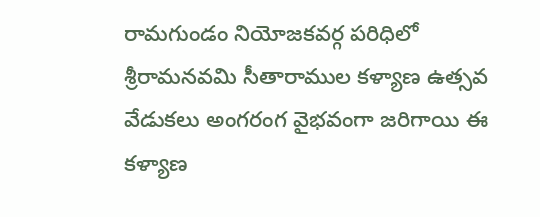రామగుండం నియోజకవర్గ పరిధిలో శ్రీరామనవమి సీతారాముల కళ్యాణ ఉత్సవ వేడుకలు అంగరంగ వైభవంగా జరిగాయి ఈ కళ్యాణ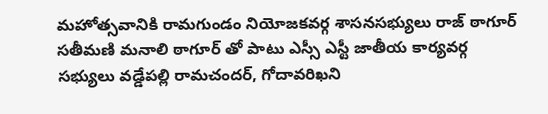మహోత్సవానికి రామగుండం నియోజకవర్గ శాసనసభ్యులు రాజ్ ఠాగూర్ సతీమణి మనాలి ఠాగూర్ తో పాటు ఎస్సీ ఎస్టీ జాతీయ కార్యవర్గ సభ్యులు వడ్డేపల్లి రామచందర్, గోదావరిఖని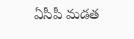ఏసీపీ మడత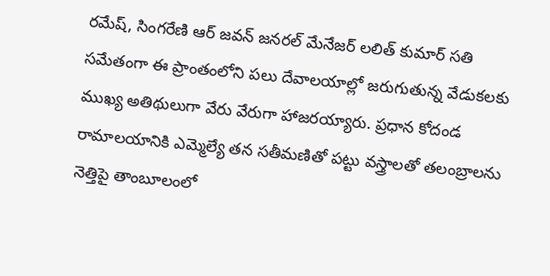రమేష్, సింగరేణి ఆర్ జవన్ జనరల్ మేనేజర్ లలిత్ కుమార్ సతి సమేతంగా ఈ ప్రాంతంలోని పలు దేవాలయాల్లో జరుగుతున్న వేడుకలకు ముఖ్య అతిథులుగా వేరు వేరుగా హాజరయ్యారు. ప్రధాన కోదండ రామాలయానికి ఎమ్మెల్యే తన సతీమణితో పట్టు వస్త్రాలతో తలంబ్రాలను నెత్తిపై తాంబూలంలో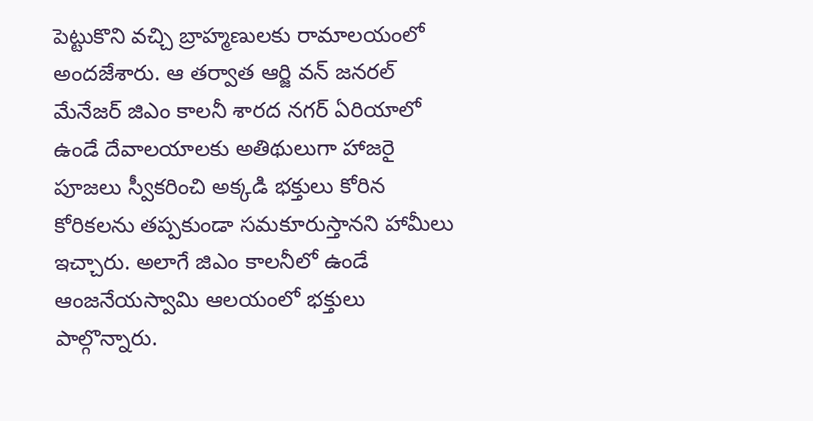పెట్టుకొని వచ్చి బ్రాహ్మణులకు రామాలయంలో అందజేశారు. ఆ తర్వాత ఆర్జి వన్ జనరల్ మేనేజర్ జిఎం కాలనీ శారద నగర్ ఏరియాలో ఉండే దేవాలయాలకు అతిథులుగా హాజరై పూజలు స్వీకరించి అక్కడి భక్తులు కోరిన కోరికలను తప్పకుండా సమకూరుస్తానని హామీలు ఇచ్చారు. అలాగే జిఎం కాలనీలో ఉండే ఆంజనేయస్వామి ఆలయంలో భక్తులు పాల్గొన్నారు.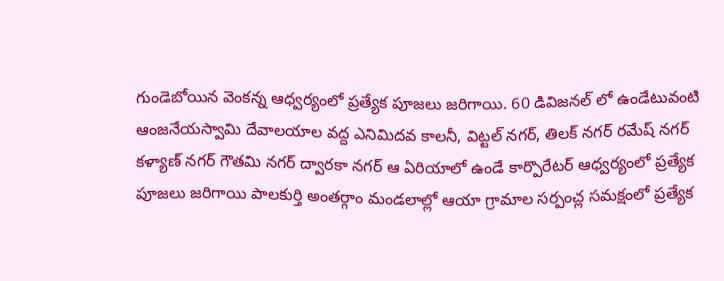గుండెబోయిన వెంకన్న ఆధ్వర్యంలో ప్రత్యేక పూజలు జరిగాయి. 60 డివిజనల్ లో ఉండేటువంటి ఆంజనేయస్వామి దేవాలయాల వద్ద ఎనిమిదవ కాలనీ, విట్టల్ నగర్, తిలక్ నగర్ రమేష్ నగర్ కళ్యాణ్ నగర్ గౌతమి నగర్ ద్వారకా నగర్ ఆ ఏరియాలో ఉండే కార్పొరేటర్ ఆధ్వర్యంలో ప్రత్యేక పూజలు జరిగాయి పాలకుర్తి అంతర్గాం మండలాల్లో ఆయా గ్రామాల సర్పంచ్ల సమక్షంలో ప్రత్యేక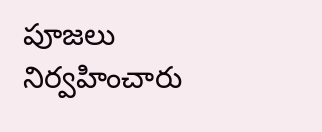పూజలు నిర్వహించారు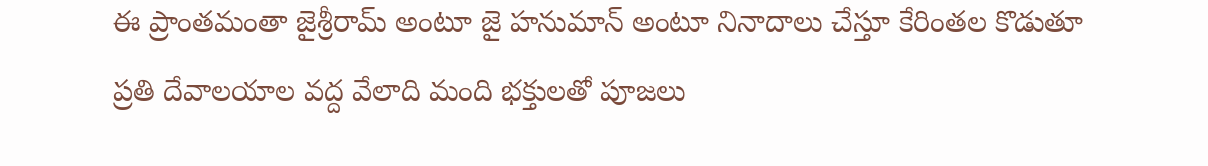ఈ ప్రాంతమంతా జైశ్రీరామ్ అంటూ జై హనుమాన్ అంటూ నినాదాలు చేస్తూ కేరింతల కొడుతూ ప్రతి దేవాలయాల వద్ద వేలాది మంది భక్తులతో పూజలు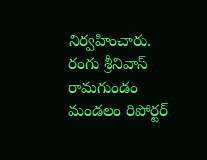నిర్వహించారు.
రంగు శ్రీనివాస్
రామగుండం మండలం రిపోర్టర్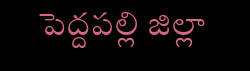పెద్దపల్లి జిల్లా